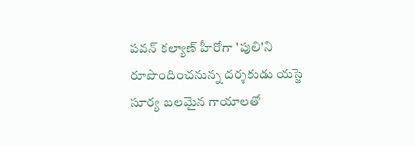పవన్ కల్యాణ్ హీరోగా 'పులి'ని రూపొందించనున్న దర్శకుడు యస్జె సూర్య బలమైన గాయాలతో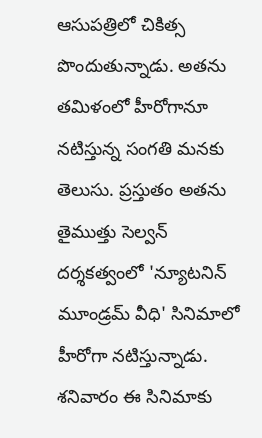ఆసుపత్రిలో చికిత్స పొందుతున్నాడు. అతను తమిళంలో హీరోగానూ నటిస్తున్న సంగతి మనకు తెలుసు. ప్రస్తుతం అతను తైముత్తు సెల్వన్ దర్శకత్వంలో 'న్యూటనిన్ మూండ్రమ్ వీధి' సినిమాలో హీరోగా నటిస్తున్నాడు. శనివారం ఈ సినిమాకు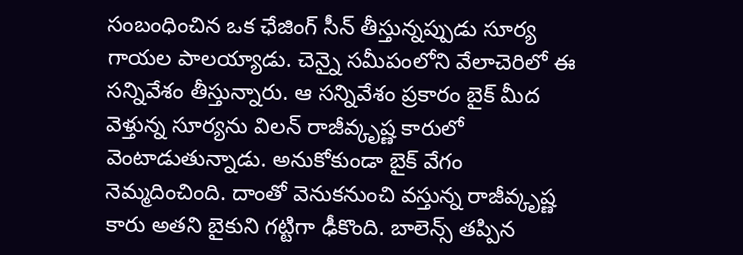సంబంధించిన ఒక ఛేజింగ్ సీన్ తీస్తున్నప్పుడు సూర్య గాయల పాలయ్యాడు. చెన్నై సమీపంలోని వేలాచెరిలో ఈ సన్నివేశం తీస్తున్నారు. ఆ సన్నివేశం ప్రకారం బైక్ మీద వెళ్తున్న సూర్యను విలన్ రాజీవ్కృష్ణ కారులో వెంటాడుతున్నాడు. అనుకోకుండా బైక్ వేగం నెమ్మదించింది. దాంతో వెనుకనుంచి వస్తున్న రాజీవ్కృష్ణ కారు అతని బైకుని గట్టిగా ఢీకొంది. బాలెన్స్ తప్పిన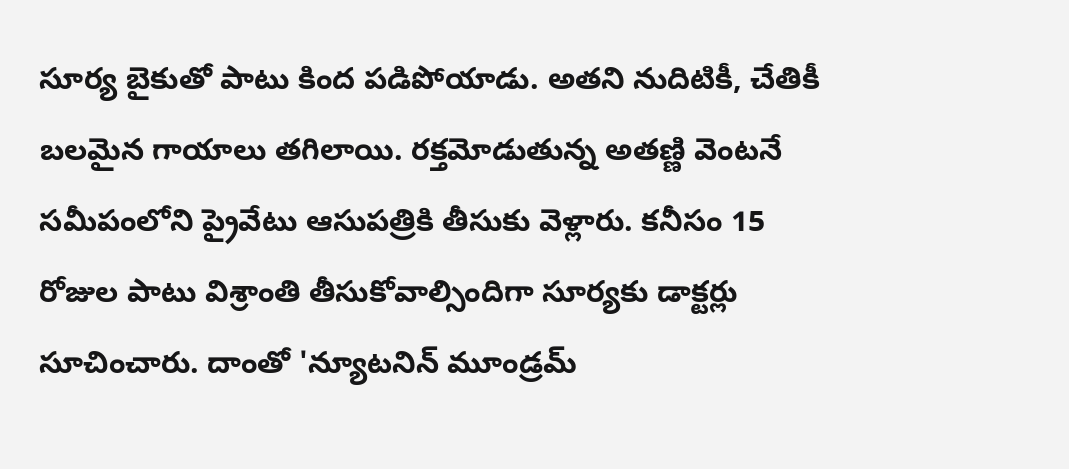సూర్య బైకుతో పాటు కింద పడిపోయాడు. అతని నుదిటికీ, చేతికీ బలమైన గాయాలు తగిలాయి. రక్తమోడుతున్న అతణ్ణి వెంటనే సమీపంలోని ప్రైవేటు ఆసుపత్రికి తీసుకు వెళ్లారు. కనీసం 15 రోజుల పాటు విశ్రాంతి తీసుకోవాల్సిందిగా సూర్యకు డాక్టర్లు సూచించారు. దాంతో 'న్యూటనిన్ మూండ్రమ్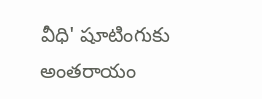వీధి' షూటింగుకు అంతరాయం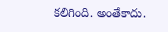కలిగింది. అంతేకాదు.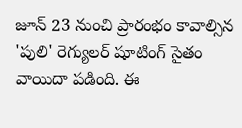జూన్ 23 నుంచి ప్రారంభం కావాల్సిన 'పులి' రెగ్యులర్ షూటింగ్ సైతం వాయిదా పడింది. ఈ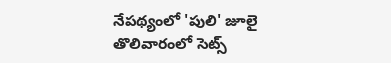నేపథ్యంలో 'పులి' జూలై తొలివారంలో సెట్స్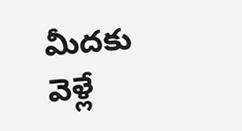మీదకు వెళ్లే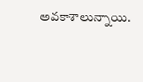అవకాశాలున్నాయి.